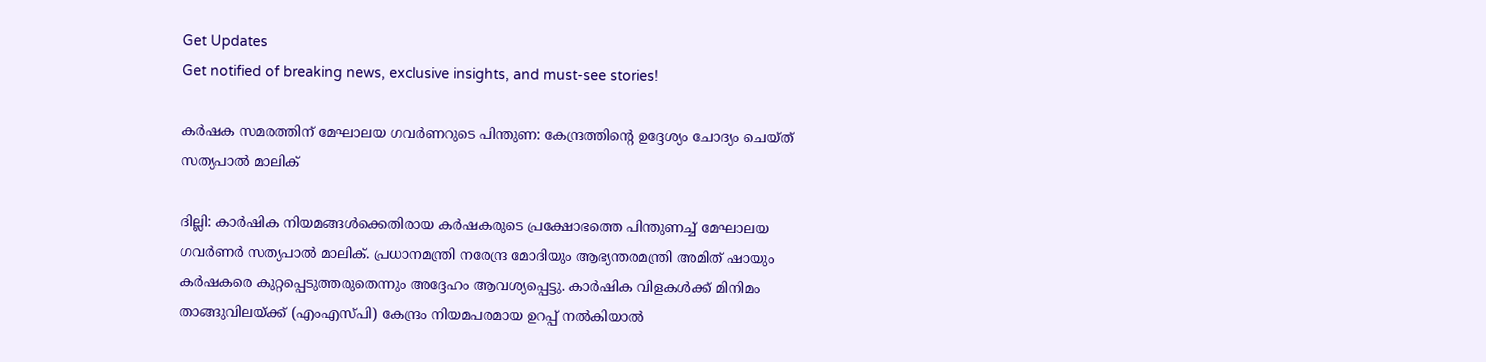Get Updates
Get notified of breaking news, exclusive insights, and must-see stories!

കർഷക സമരത്തിന് മേഘാലയ ഗവർണറുടെ പിന്തുണ: കേന്ദ്രത്തിന്റെ ഉദ്ദേശ്യം ചോദ്യം ചെയ്ത് സത്യപാൽ മാലിക്

ദില്ലി: കാർഷിക നിയമങ്ങൾക്കെതിരായ കർഷകരുടെ പ്രക്ഷോഭത്തെ പിന്തുണച്ച് മേഘാലയ ഗവർണർ സത്യപാൽ മാലിക്. പ്രധാനമന്ത്രി നരേന്ദ്ര മോദിയും ആഭ്യന്തരമന്ത്രി അമിത് ഷായും കർഷകരെ കുറ്റപ്പെടുത്തരുതെന്നും അദ്ദേഹം ആവശ്യപ്പെട്ടു. കാർഷിക വിളകൾക്ക് മിനിമം താങ്ങുവിലയ്ക്ക് (എംഎസ്പി) കേന്ദ്രം നിയമപരമായ ഉറപ്പ് നൽകിയാൽ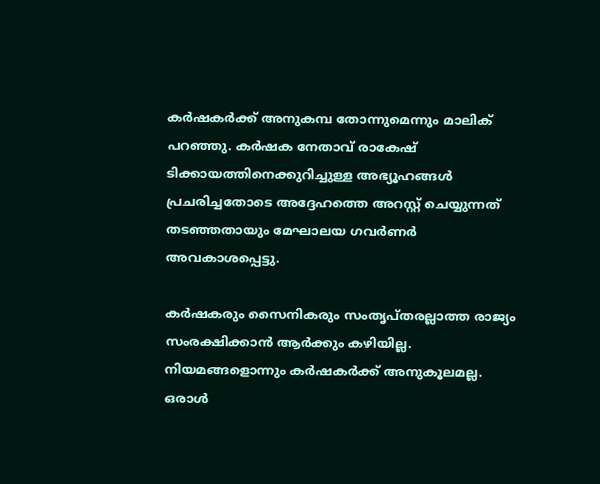കർഷകർക്ക് അനുകമ്പ തോന്നുമെന്നും മാലിക് പറഞ്ഞു. കർഷക നേതാവ് രാകേഷ് ടിക്കായത്തിനെക്കുറിച്ചുള്ള അഭ്യൂഹങ്ങൾ പ്രചരിച്ചതോടെ അദ്ദേഹത്തെ അറസ്റ്റ് ചെയ്യുന്നത് തടഞ്ഞതായും മേഘാലയ ഗവർണർ അവകാശപ്പെട്ടു.

കർഷകരും സൈനികരും സംതൃപ്തരല്ലാത്ത രാജ്യം സംരക്ഷിക്കാൻ ആർക്കും കഴിയില്ല. നിയമങ്ങളൊന്നും കർഷകർക്ക് അനുകൂലമല്ല. ഒരാൾ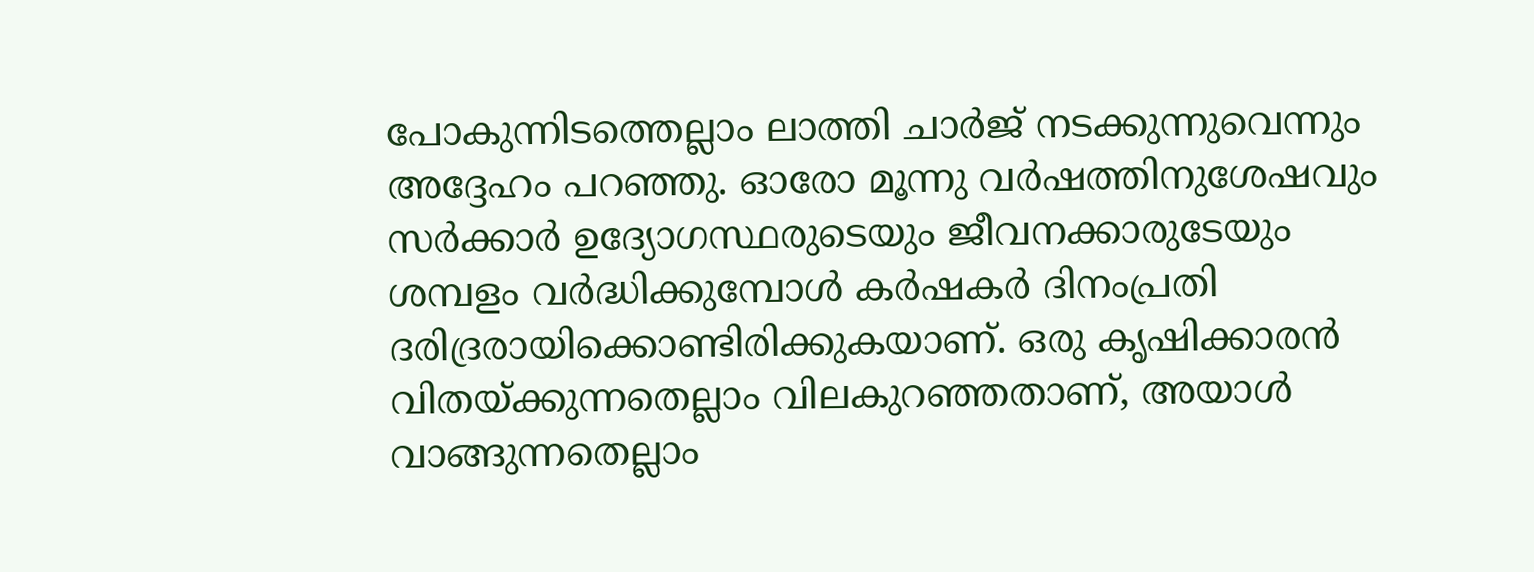പോകുന്നിടത്തെല്ലാം ലാത്തി ചാർജ് നടക്കുന്നുവെന്നും അദ്ദേഹം പറഞ്ഞു. ഓരോ മൂന്നു വർഷത്തിനുശേഷവും സർക്കാർ ഉദ്യോഗസ്ഥരുടെയും ജീവനക്കാരുടേയും ശമ്പളം വർദ്ധിക്കുമ്പോൾ കർഷകർ ദിനംപ്രതി ദരിദ്രരായിക്കൊണ്ടിരിക്കുകയാണ്. ഒരു കൃഷിക്കാരൻ വിതയ്ക്കുന്നതെല്ലാം വിലകുറഞ്ഞതാണ്, അയാൾ വാങ്ങുന്നതെല്ലാം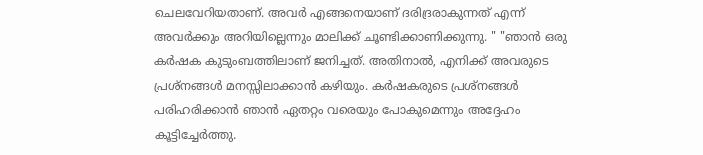ചെലവേറിയതാണ്. അവർ എങ്ങനെയാണ് ദരിദ്രരാകുന്നത് എന്ന് അവർക്കും അറിയില്ലെന്നും മാലിക്ക് ചൂണ്ടിക്കാണിക്കുന്നു. " "ഞാൻ ഒരു കർഷക കുടുംബത്തിലാണ് ജനിച്ചത്. അതിനാൽ, എനിക്ക് അവരുടെ പ്രശ്നങ്ങൾ മനസ്സിലാക്കാൻ കഴിയും. കർഷകരുടെ പ്രശ്നങ്ങൾ പരിഹരിക്കാൻ ഞാൻ ഏതറ്റം വരെയും പോകുമെന്നും അദ്ദേഹം കൂട്ടിച്ചേർത്തു.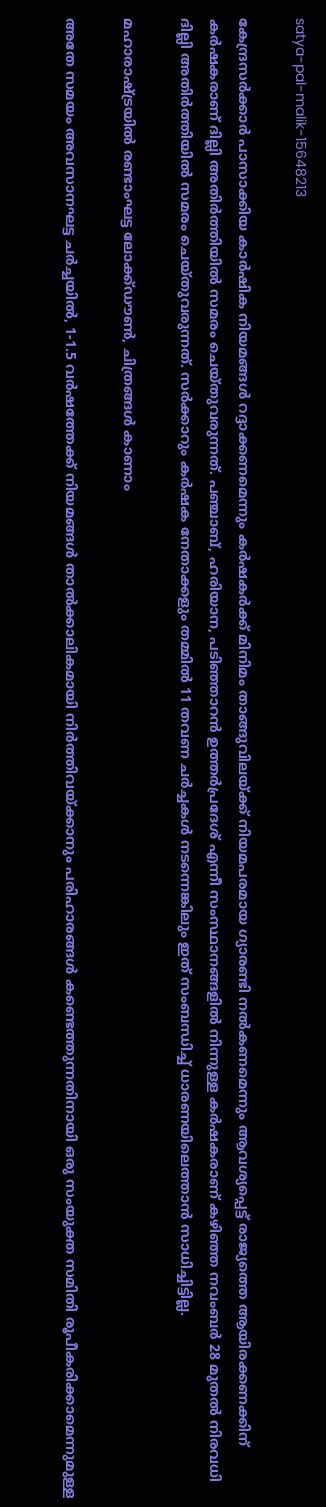satya-pal-malik-15648213

കേന്ദ്രസർക്കാർ പാസാക്കിയ കാർഷിക നിയമങ്ങൾ റദ്ദാക്കണമെന്നും കർഷകർക്ക് മിനിമം താങ്ങുവിലയ്ക്ക് നിയമപരമായ ഗ്യാരണ്ടി നൽകണമെന്നും ആവശ്യപ്പെട്ട് രാജ്യത്തെ ആയിരക്കണക്കിന് കർഷകരാണ് ദില്ലി അതിർത്തിയിൽ സമരം ചെയ്തുവരുന്നത്. പഞ്ചാബ്, ഹരിയാന, പടിഞ്ഞാറൻ ഉത്തർപ്രദേശ് എന്നീ സംസ്ഥാനങ്ങളിൽ നിന്നുള്ള കർഷകരാണ് കഴിഞ്ഞ നവംബർ 28 മുതൽ നിരവധി ദില്ലി അതിർത്തിയിൽ സമരം ചെയ്തുവരുന്നത്. സർക്കാറും കർഷക നേതാക്കളും തമ്മിൽ 11 തവണ ചർച്ചകൾ നടന്നെങ്കിലും ഇത് സംബന്ധിച്ച് ധാരണയിലെത്താൻ സാധിച്ചിട്ടില്ല.

മഹാരാഷ്ട്രയില്‍ രണ്ടാംഘട്ട ലോക്ക്ഡൗണ്‍, ചിത്രങ്ങള്‍ കാണാം

അതേ സമയം അവസാനഘട്ട ചർച്ചയിൽ, 1-1.5 വർഷത്തേക്ക് നിയമങ്ങൾ താൽക്കാലികമായി നിർത്തിവയ്ക്കാനും പരിഹാരങ്ങൾ കണ്ടെത്തുന്നതിനായി ഒരു സംയുക്ത സമിതി രൂപീകരിക്കാമെന്നുമുള്ള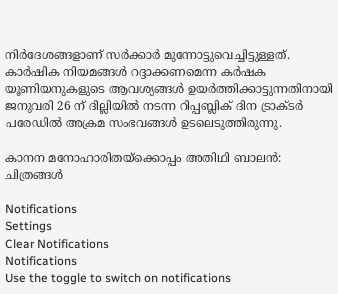നിർദേശങ്ങളാണ് സർക്കാർ മുന്നോട്ടുവെച്ചിട്ടുള്ളത്. കാർഷിക നിയമങ്ങൾ റദ്ദാക്കണമെന്ന കർഷക യൂണിയനുകളുടെ ആവശ്യങ്ങൾ ഉയർത്തിക്കാട്ടുന്നതിനായി ജനുവരി 26 ന് ദില്ലിയിൽ നടന്ന റിപ്പബ്ലിക് ദിന ട്രാക്ടർ പരേഡിൽ അക്രമ സംഭവങ്ങൾ ഉടലെടുത്തിരുന്നു.

കാനന മനോഹാരിതയ്‌ക്കൊപ്പം അതിഥി ബാലന്‍: ചിത്രങ്ങള്‍

Notifications
Settings
Clear Notifications
Notifications
Use the toggle to switch on notifications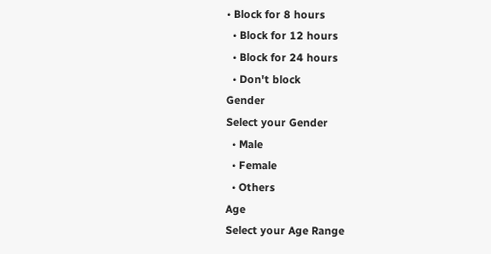• Block for 8 hours
  • Block for 12 hours
  • Block for 24 hours
  • Don't block
Gender
Select your Gender
  • Male
  • Female
  • Others
Age
Select your Age Range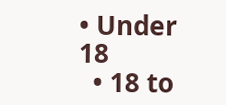• Under 18
  • 18 to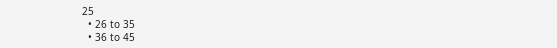25
  • 26 to 35
  • 36 to 45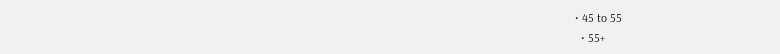• 45 to 55
  • 55+